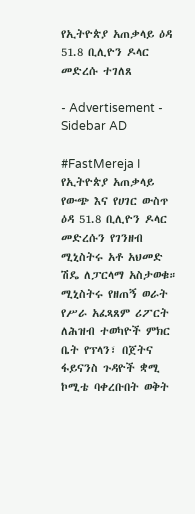የኢትዮጵያ አጠቃላይ ዕዳ 51.8 ቢሊዮን ዶላር መድረሱ ተገለጸ

- Advertisement -
Sidebar AD

#FastMereja I የኢትዮጵያ አጠቃላይ የውጭ እና የሀገር ውስጥ ዕዳ 51.8 ቢሊዮን ዶላር መድረሱን የገንዘብ ሚኒስትሩ አቶ አህመድ ሽዴ ለፓርላማ አስታወቁ። ሚኒስትሩ የዘጠኝ ወራት የሥራ አፈጻጸም ሪፖርት ለሕዝብ ተወካዮች ምክር ቤት የፕላን፣ በጀትና ፋይናንስ ጉዳዮች ቋሚ ኮሚቴ ባቀረቡበት ወቅት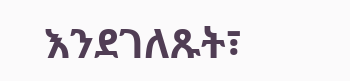እንደገለጹት፣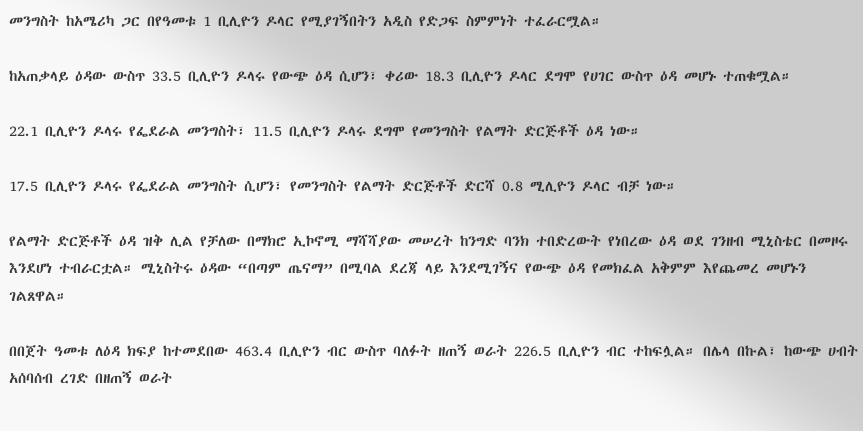መንግስት ከአሜሪካ ጋር በየዓመቱ 1 ቢሊዮን ዶላር የሚያገኝበትን አዲስ የድጋፍ ስምምነት ተፈራርሟል።

ከአጠቃላይ ዕዳው ውስጥ 33.5 ቢሊዮን ዶላሩ የውጭ ዕዳ ሲሆን፣ ቀሪው 18.3 ቢሊዮን ዶላር ደግሞ የሀገር ውስጥ ዕዳ መሆኑ ተጠቁሟል።

22.1 ቢሊዮን ዶላሩ የፌደራል መንግስት፣ 11.5 ቢሊዮን ዶላሩ ደግሞ የመንግስት የልማት ድርጅቶች ዕዳ ነው።

17.5 ቢሊዮን ዶላሩ የፌደራል መንግስት ሲሆን፣ የመንግስት የልማት ድርጅቶች ድርሻ 0.8 ሚሊዮን ዶላር ብቻ ነው።

የልማት ድርጅቶች ዕዳ ዝቅ ሊል የቻለው በማክሮ ኢኮኖሚ ማሻሻያው መሠረት ከንግድ ባንክ ተበድረውት የነበረው ዕዳ ወደ ገንዘብ ሚኒስቴር በመዞሩ እንደሆነ ተብራርቷል። ሚኒስትሩ ዕዳው “በጣም ጤናማ” በሚባል ደረጃ ላይ እንደሚገኝና የውጭ ዕዳ የመክፈል አቅምም እየጨመረ መሆኑን ገልጸዋል።

በበጀት ዓመቱ ለዕዳ ክፍያ ከተመደበው 463.4 ቢሊዮን ብር ውስጥ ባለፉት ዘጠኝ ወራት 226.5 ቢሊዮን ብር ተከፍሏል። በሌላ በኩል፣ ከውጭ ሀብት አሰባሰብ ረገድ በዘጠኝ ወራት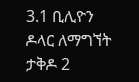3.1 ቢሊዮን ዶላር ለማግኘት ታቅዶ 2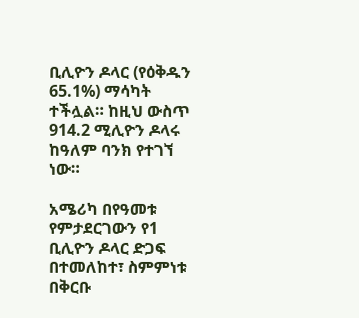ቢሊዮን ዶላር (የዕቅዱን 65.1%) ማሳካት ተችሏል። ከዚህ ውስጥ 914.2 ሚሊዮን ዶላሩ ከዓለም ባንክ የተገኘ ነው።

አሜሪካ በየዓመቱ የምታደርገውን የ1 ቢሊዮን ዶላር ድጋፍ በተመለከተ፣ ስምምነቱ በቅርቡ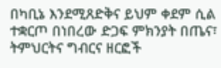በካቢኔ እንደሚጸድቅና ይህም ቀደም ሲል ተቋርጦ በነበረው ድጋፍ ምክንያት በጤና፣ ትምህርትና ግብርና ዘርፎች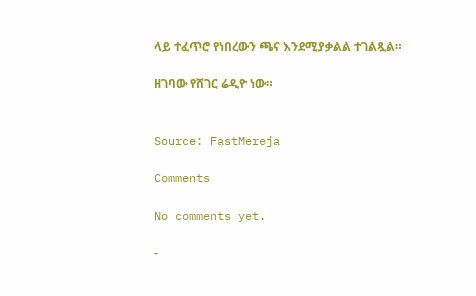ላይ ተፈጥሮ የነበረውን ጫና እንደሚያቃልል ተገልጿል።

ዘገባው የሸገር ሬዲዮ ነው።


Source: FastMereja

Comments

No comments yet.

-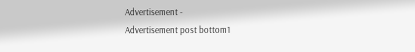Advertisement -
Advertisement post bottom1